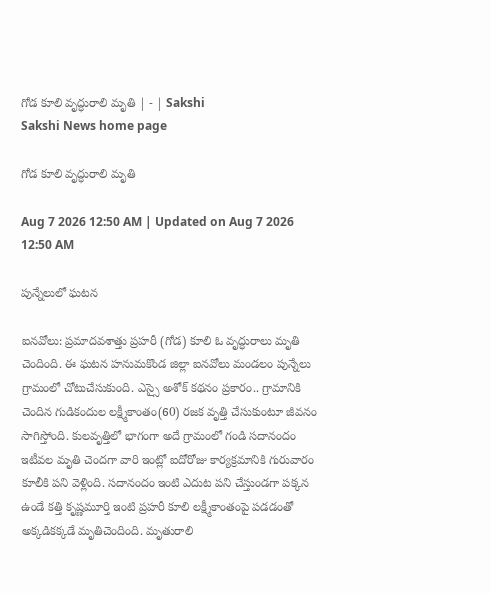గోడ కూలి వృద్ధురాలి మృతి | - | Sakshi
Sakshi News home page

గోడ కూలి వృద్ధురాలి మృతి

Aug 7 2026 12:50 AM | Updated on Aug 7 2026 12:50 AM

పున్నేలులో ఘటన

ఐనవోలు: ప్రమాదవశాత్తు ప్రహరీ (గోడ) కూలి ఓ వృద్ధురాలు మృతి చెందింది. ఈ ఘటన హనుమకొండ జిల్లా ఐనవోలు మండలం పున్నేలు గ్రామంలో చోటుచేసుకుంది. ఎస్సై అశోక్‌ కథనం ప్రకారం.. గ్రామానికి చెందిన గుడికందుల లక్ష్మీకాంతం(60) రజక వృత్తి చేసుకుంటూ జీవనం సాగిస్తోంది. కులవృత్తిలో భాగంగా అదే గ్రామంలో గండి సదానందం ఇటీవల మృతి చెందగా వారి ఇంట్లో ఐదోరోజు కార్యక్రమానికి గురువారం కూలీకి పని వెళ్లింది. సదానందం ఇంటి ఎదుట పని చేస్తుండగా పక్కన ఉండే కత్తి కృష్ణమూర్తి ఇంటి ప్రహరీ కూలి లక్ష్మీకాంతంపై పడడంతో అక్కడికక్కడే మృతిచెందింది. మృతురాలి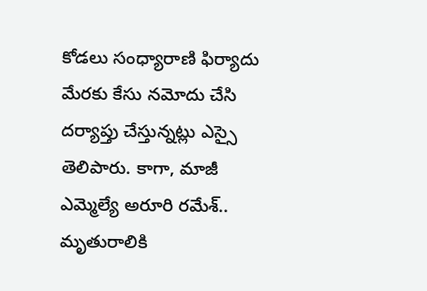కోడలు సంధ్యారాణి ఫిర్యాదు మేరకు కేసు నమోదు చేసి దర్యాప్తు చేస్తున్నట్లు ఎస్సై తెలిపారు. కాగా, మాజీ ఎమ్మెల్యే అరూరి రమేశ్‌.. మృతురాలికి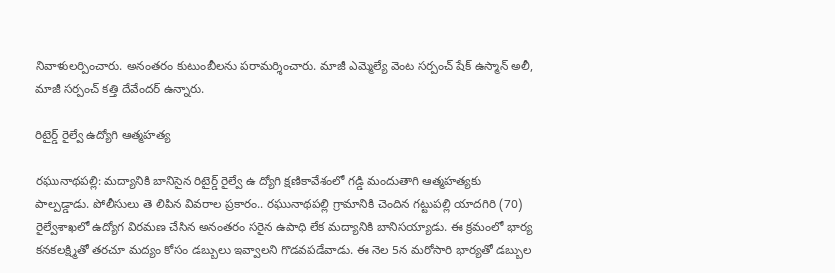నివాళులర్పించారు. అనంతరం కుటుంబీలను పరామర్శించారు. మాజీ ఎమ్మెల్యే వెంట సర్పంచ్‌ షేక్‌ ఉస్మాన్‌ అలీ, మాజీ సర్పంచ్‌ కత్తి దేవేందర్‌ ఉన్నారు.

రిటైర్డ్‌ రైల్వే ఉద్యోగి ఆత్మహత్య

రఘునాథపల్లి: మద్యానికి బానిసైన రిటైర్డ్‌ రైల్వే ఉ ద్యోగి క్షణికావేశంలో గడ్డి మందుతాగి ఆత్మహత్యకు పాల్పడ్డాడు. పోలీసులు తె లిపిన వివరాల ప్రకారం.. రఘునాథపల్లి గ్రామానికి చెందిన గట్టుపల్లి యాదగిరి (70) రైల్వేశాఖలో ఉద్యోగ విరమణ చేసిన అనంతరం సరైన ఉపాధి లేక మద్యానికి బానిసయ్యాడు. ఈ క్రమంలో భార్య కనకలక్ష్మితో తరచూ మద్యం కోసం డబ్బులు ఇవ్వాలని గొడవపడేవాడు. ఈ నెల 5న మరోసారి భార్యతో డబ్బుల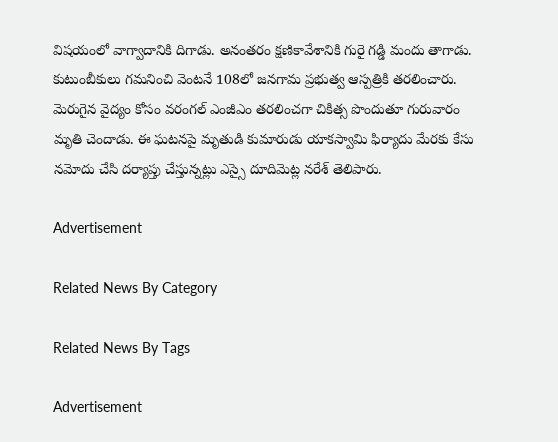విషయంలో వాగ్వాదానికి దిగాడు. అనంతరం క్షణికావేశానికి గురై గడ్డి మందు తాగాడు. కుటుంబీకులు గమనించి వెంటనే 108లో జనగామ ప్రభుత్వ ఆస్పత్రికి తరలించారు. మెరుగైన వైద్యం కోసం వరంగల్‌ ఎంజీఎం తరలించగా చికిత్స పొందుతూ గురువారం మృతి చెందాడు. ఈ ఘటనపై మృతుడి కుమారుడు యాకస్వామి ఫిర్యాదు మేరకు కేసు నమోదు చేసి దర్యాప్తు చేస్తున్నట్లు ఎస్సై దూదిమెట్ల నరేశ్‌ తెలిపారు.

Advertisement

Related News By Category

Related News By Tags

Advertisement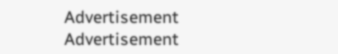Advertisement
Advertisement